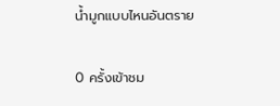น้ำมูกแบบไหนอันตราย

0 ครั้งเข้าชม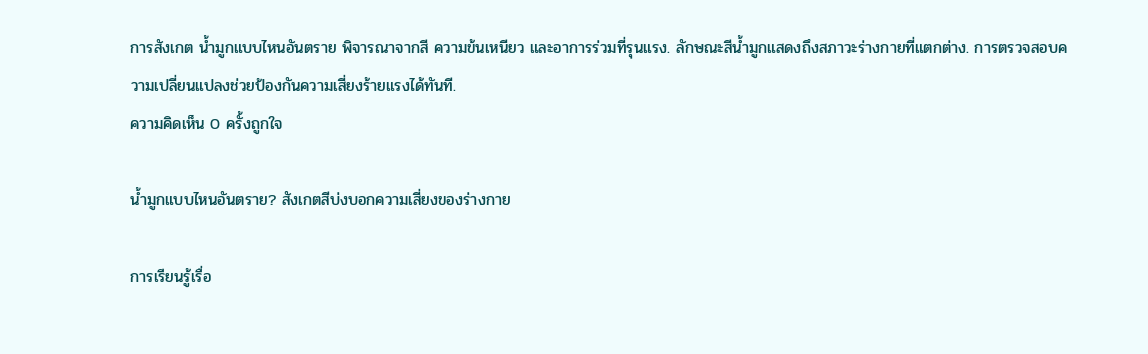การสังเกต น้ำมูกแบบไหนอันตราย พิจารณาจากสี ความข้นเหนียว และอาการร่วมที่รุนแรง. ลักษณะสีน้ำมูกแสดงถึงสภาวะร่างกายที่แตกต่าง. การตรวจสอบความเปลี่ยนแปลงช่วยป้องกันความเสี่ยงร้ายแรงได้ทันที.
ความคิดเห็น 0 ครั้งถูกใจ

น้ำมูกแบบไหนอันตราย? สังเกตสีบ่งบอกความเสี่ยงของร่างกาย

การเรียนรู้เรื่อ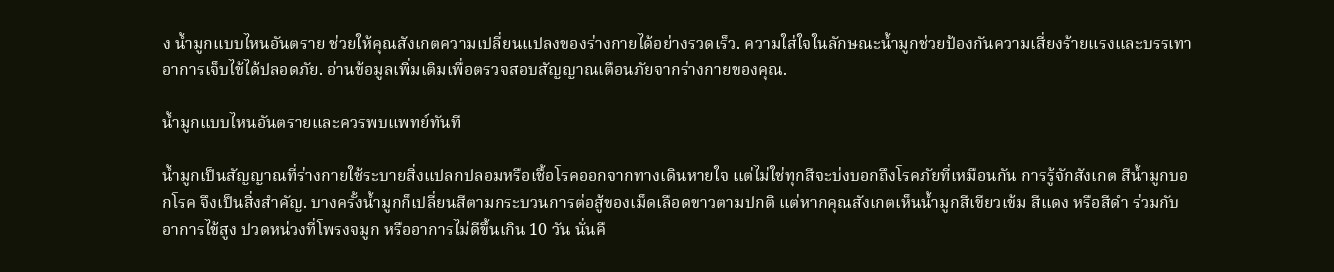ง น้ำมูกแบบไหนอันตราย ช่วยให้คุณสังเกตความเปลี่ยนแปลงของร่างกายได้อย่างรวดเร็ว. ความใส่ใจในลักษณะน้ำมูกช่วยป้องกันความเสี่ยงร้ายแรงและบรรเทาอาการเจ็บไข้ได้ปลอดภัย. อ่านข้อมูลเพิ่มเติมเพื่อตรวจสอบสัญญาณเตือนภัยจากร่างกายของคุณ.

น้ำมูกแบบไหนอันตรายและควรพบแพทย์ทันที

น้ำมูกเป็นสัญญาณที่ร่างกายใช้ระบายสิ่งแปลกปลอมหรือเชื้อโรคออกจากทางเดินหายใจ แต่ไม่ใช่ทุกสีจะบ่งบอกถึงโรคภัยที่เหมือนกัน การรู้จักสังเกต สีน้ำมูกบอกโรค จึงเป็นสิ่งสำคัญ. บางครั้งน้ำมูกก็เปลี่ยนสีตามกระบวนการต่อสู้ของเม็ดเลือดขาวตามปกติ แต่หากคุณสังเกตเห็นน้ำมูกสีเขียวเข้ม สีแดง หรือสีดำ ร่วมกับอาการไข้สูง ปวดหน่วงที่โพรงจมูก หรืออาการไม่ดีขึ้นเกิน 10 วัน นั่นคื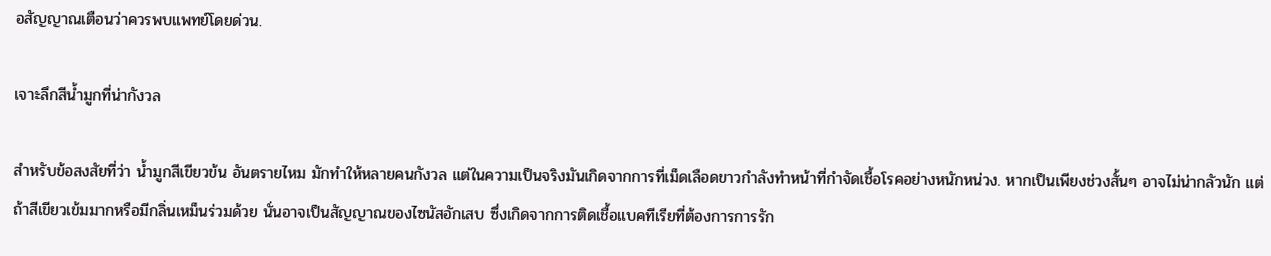อสัญญาณเตือนว่าควรพบแพทย์โดยด่วน.

เจาะลึกสีน้ำมูกที่น่ากังวล

สำหรับข้อสงสัยที่ว่า น้ำมูกสีเขียวข้น อันตรายไหม มักทำให้หลายคนกังวล แต่ในความเป็นจริงมันเกิดจากการที่เม็ดเลือดขาวกำลังทำหน้าที่กำจัดเชื้อโรคอย่างหนักหน่วง. หากเป็นเพียงช่วงสั้นๆ อาจไม่น่ากลัวนัก แต่ถ้าสีเขียวเข้มมากหรือมีกลิ่นเหม็นร่วมด้วย นั่นอาจเป็นสัญญาณของไซนัสอักเสบ ซึ่งเกิดจากการติดเชื้อแบคทีเรียที่ต้องการการรัก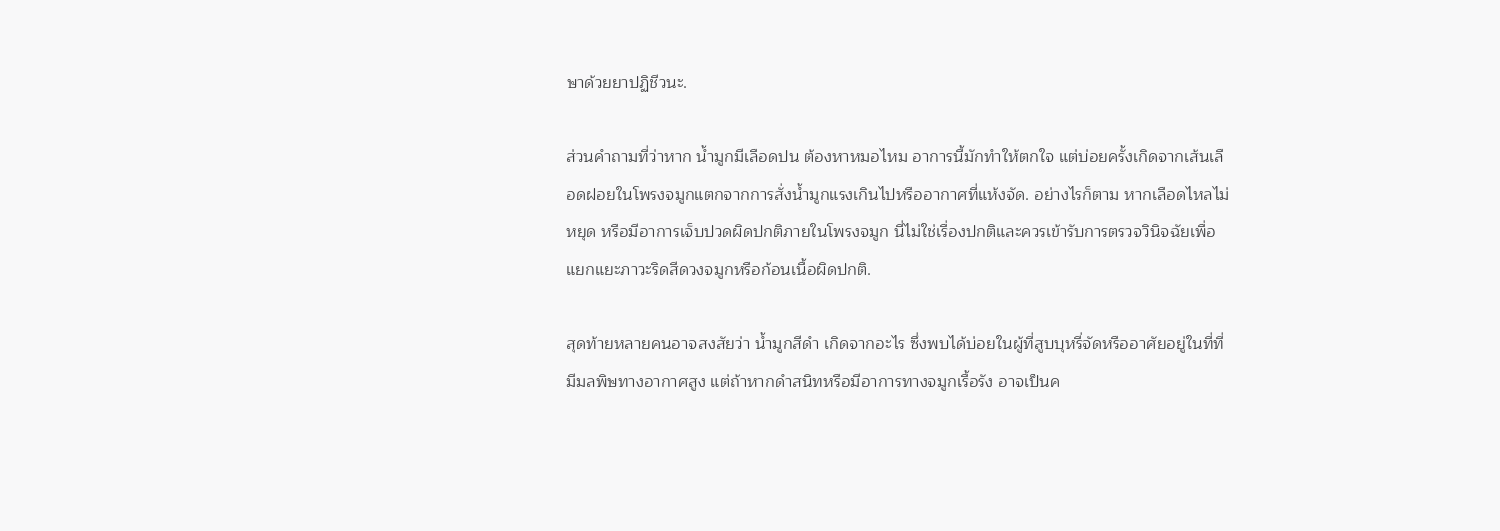ษาด้วยยาปฏิชีวนะ.

ส่วนคำถามที่ว่าหาก น้ำมูกมีเลือดปน ต้องหาหมอไหม อาการนี้มักทำให้ตกใจ แต่บ่อยครั้งเกิดจากเส้นเลือดฝอยในโพรงจมูกแตกจากการสั่งน้ำมูกแรงเกินไปหรืออากาศที่แห้งจัด. อย่างไรก็ตาม หากเลือดไหลไม่หยุด หรือมีอาการเจ็บปวดผิดปกติภายในโพรงจมูก นี่ไม่ใช่เรื่องปกติและควรเข้ารับการตรวจวินิจฉัยเพื่อแยกแยะภาวะริดสีดวงจมูกหรือก้อนเนื้อผิดปกติ.

สุดท้ายหลายคนอาจสงสัยว่า น้ำมูกสีดำ เกิดจากอะไร ซึ่งพบได้บ่อยในผู้ที่สูบบุหรี่จัดหรืออาศัยอยู่ในที่ที่มีมลพิษทางอากาศสูง แต่ถ้าหากดำสนิทหรือมีอาการทางจมูกเรื้อรัง อาจเป็นค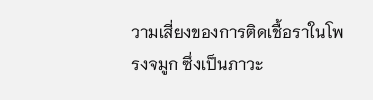วามเสี่ยงของการติดเชื้อราในโพรงจมูก ซึ่งเป็นภาวะ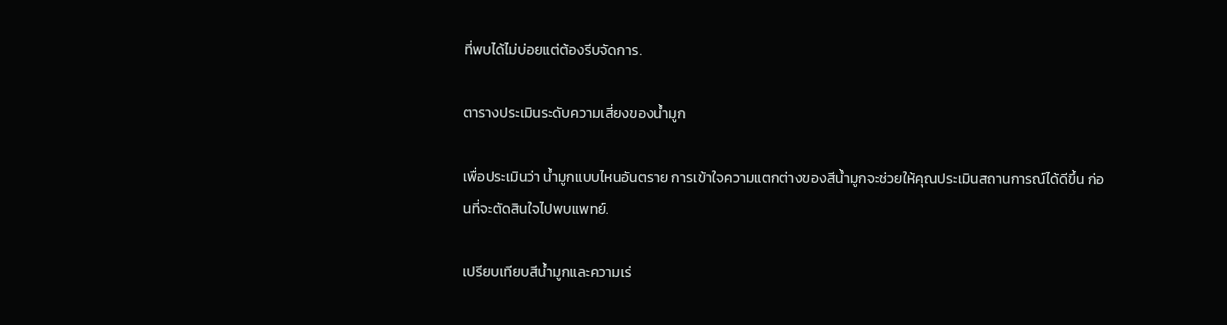ที่พบได้ไม่บ่อยแต่ต้องรีบจัดการ.

ตารางประเมินระดับความเสี่ยงของน้ำมูก

เพื่อประเมินว่า น้ำมูกแบบไหนอันตราย การเข้าใจความแตกต่างของสีน้ำมูกจะช่วยให้คุณประเมินสถานการณ์ได้ดีขึ้น ก่อนที่จะตัดสินใจไปพบแพทย์.

เปรียบเทียบสีน้ำมูกและความเร่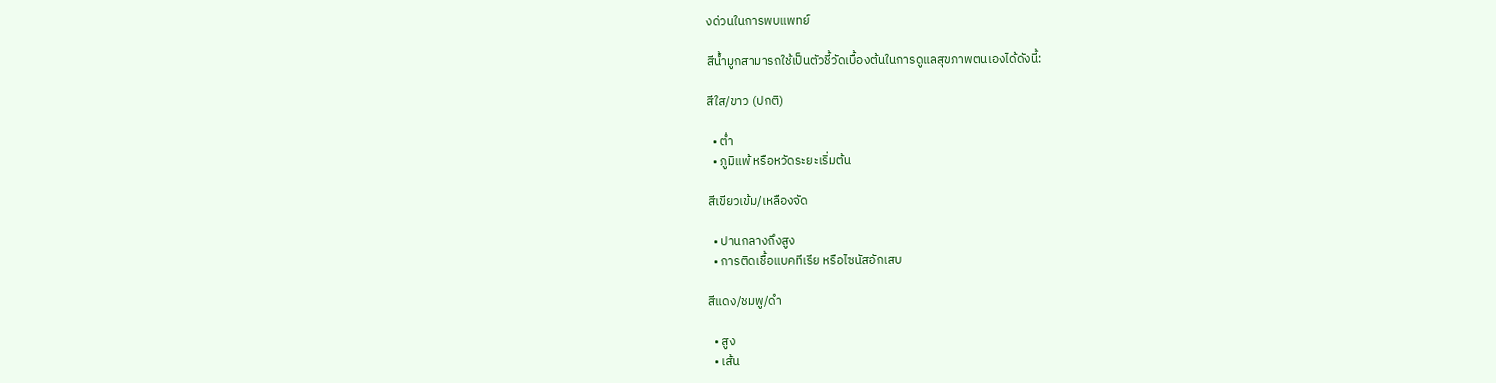งด่วนในการพบแพทย์

สีน้ำมูกสามารถใช้เป็นตัวชี้วัดเบื้องต้นในการดูแลสุขภาพตนเองได้ดังนี้:

สีใส/ขาว (ปกติ)

  • ต่ำ
  • ภูมิแพ้ หรือหวัดระยะเริ่มต้น

สีเขียวเข้ม/เหลืองจัด

  • ปานกลางถึงสูง
  • การติดเชื้อแบคทีเรีย หรือไซนัสอักเสบ

สีแดง/ชมพู/ดำ

  • สูง
  • เส้น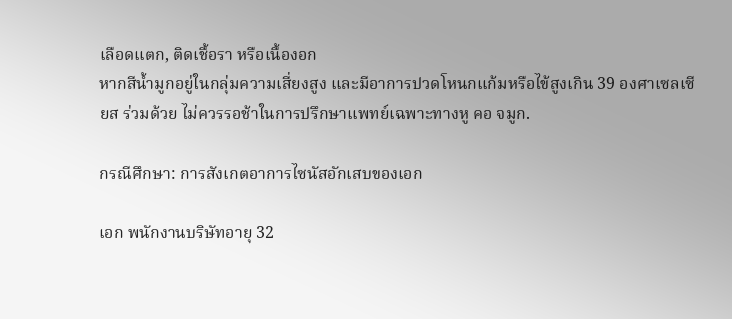เลือดแตก, ติดเชื้อรา หรือเนื้องอก
หากสีน้ำมูกอยู่ในกลุ่มความเสี่ยงสูง และมีอาการปวดโหนกแก้มหรือไข้สูงเกิน 39 องศาเซลเซียส ร่วมด้วย ไม่ควรรอช้าในการปรึกษาแพทย์เฉพาะทางหู คอ จมูก.

กรณีศึกษา: การสังเกตอาการไซนัสอักเสบของเอก

เอก พนักงานบริษัทอายุ 32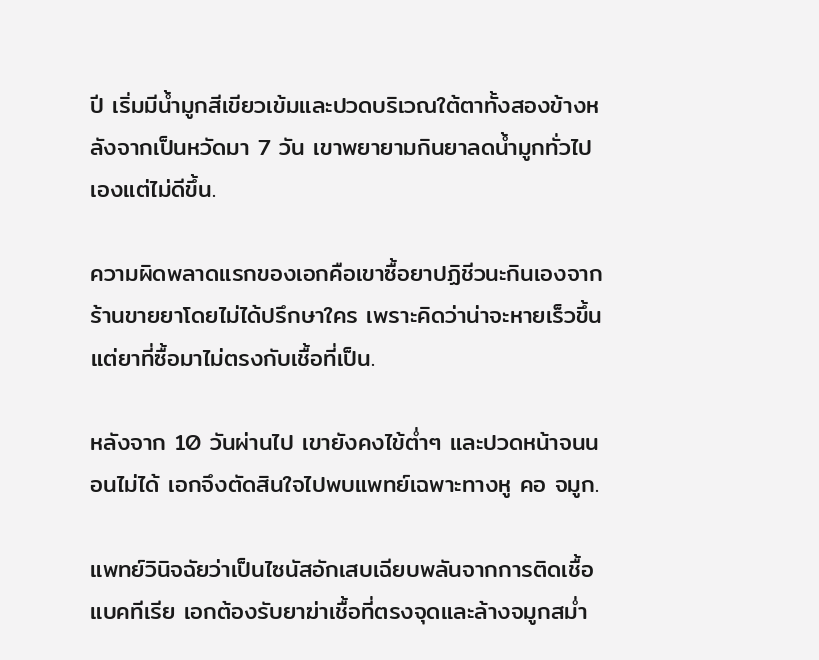ปี เริ่มมีน้ำมูกสีเขียวเข้มและปวดบริเวณใต้ตาทั้งสองข้างหลังจากเป็นหวัดมา 7 วัน เขาพยายามกินยาลดน้ำมูกทั่วไปเองแต่ไม่ดีขึ้น.

ความผิดพลาดแรกของเอกคือเขาซื้อยาปฏิชีวนะกินเองจากร้านขายยาโดยไม่ได้ปรึกษาใคร เพราะคิดว่าน่าจะหายเร็วขึ้น แต่ยาที่ซื้อมาไม่ตรงกับเชื้อที่เป็น.

หลังจาก 10 วันผ่านไป เขายังคงไข้ต่ำๆ และปวดหน้าจนนอนไม่ได้ เอกจึงตัดสินใจไปพบแพทย์เฉพาะทางหู คอ จมูก.

แพทย์วินิจฉัยว่าเป็นไซนัสอักเสบเฉียบพลันจากการติดเชื้อแบคทีเรีย เอกต้องรับยาฆ่าเชื้อที่ตรงจุดและล้างจมูกสม่ำ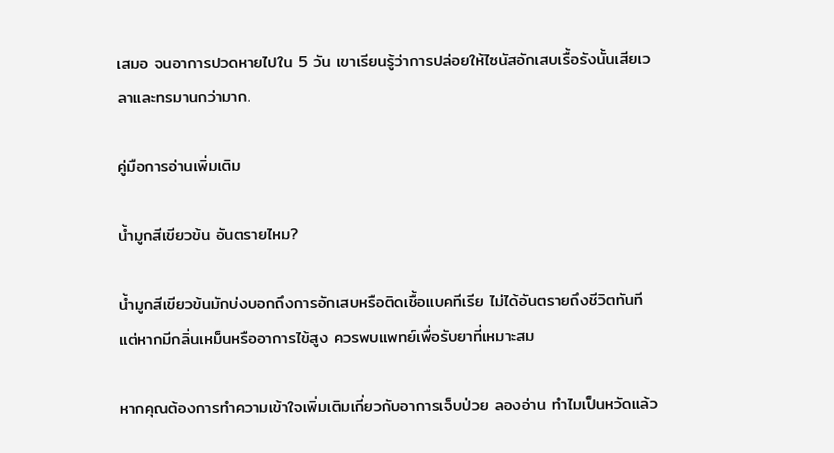เสมอ จนอาการปวดหายไปใน 5 วัน เขาเรียนรู้ว่าการปล่อยให้ไซนัสอักเสบเรื้อรังนั้นเสียเวลาและทรมานกว่ามาก.

คู่มือการอ่านเพิ่มเติม

น้ำมูกสีเขียวข้น อันตรายไหม?

น้ำมูกสีเขียวข้นมักบ่งบอกถึงการอักเสบหรือติดเชื้อแบคทีเรีย ไม่ได้อันตรายถึงชีวิตทันที แต่หากมีกลิ่นเหม็นหรืออาการไข้สูง ควรพบแพทย์เพื่อรับยาที่เหมาะสม

หากคุณต้องการทำความเข้าใจเพิ่มเติมเกี่ยวกับอาการเจ็บป่วย ลองอ่าน ทำไมเป็นหวัดแล้ว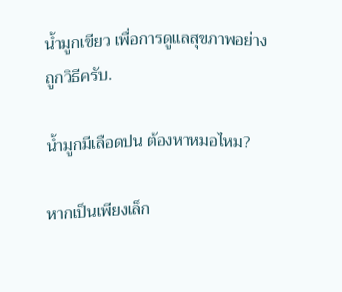น้ำมูกเขียว เพื่อการดูแลสุขภาพอย่างถูกวิธีครับ.

น้ำมูกมีเลือดปน ต้องหาหมอไหม?

หากเป็นเพียงเล็ก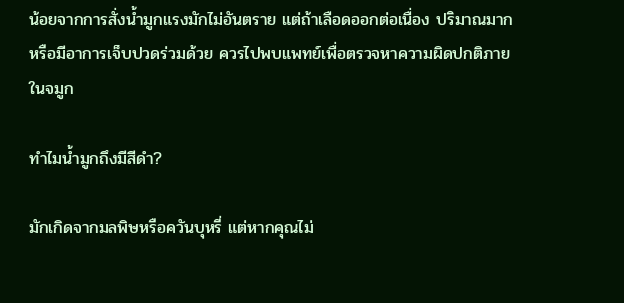น้อยจากการสั่งน้ำมูกแรงมักไม่อันตราย แต่ถ้าเลือดออกต่อเนื่อง ปริมาณมาก หรือมีอาการเจ็บปวดร่วมด้วย ควรไปพบแพทย์เพื่อตรวจหาความผิดปกติภายในจมูก

ทำไมน้ำมูกถึงมีสีดำ?

มักเกิดจากมลพิษหรือควันบุหรี่ แต่หากคุณไม่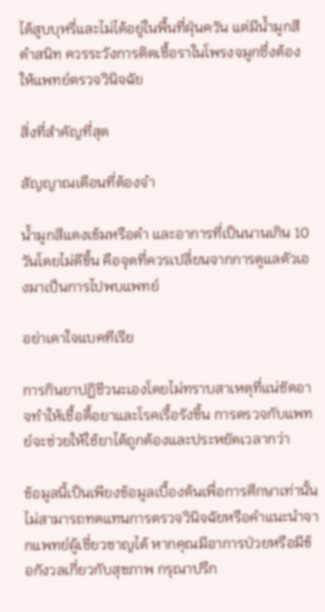ได้สูบบุหรี่และไม่ได้อยู่ในพื้นที่ฝุ่นควัน แต่มีน้ำมูกสีดำสนิท ควรระวังการติดเชื้อราในโพรงจมูกซึ่งต้องให้แพทย์ตรวจวินิจฉัย

สิ่งที่สำคัญที่สุด

สัญญาณเตือนที่ต้องจำ

น้ำมูกสีแดงเข้มหรือดำ และอาการที่เป็นนานเกิน 10 วันโดยไม่ดีขึ้น คือจุดที่ควรเปลี่ยนจากการดูแลตัวเองมาเป็นการไปพบแพทย์

อย่าเดาใจแบคทีเรีย

การกินยาปฏิชีวนะเองโดยไม่ทราบสาเหตุที่แน่ชัดอาจทำให้เชื้อดื้อยาและโรคเรื้อรังขึ้น การตรวจกับแพทย์จะช่วยให้ใช้ยาได้ถูกต้องและประหยัดเวลากว่า

ข้อมูลนี้เป็นเพียงข้อมูลเบื้องต้นเพื่อการศึกษาเท่านั้น ไม่สามารถทดแทนการตรวจวินิจฉัยหรือคำแนะนำจากแพทย์ผู้เชี่ยวชาญได้ หากคุณมีอาการป่วยหรือมีข้อกังวลเกี่ยวกับสุขภาพ กรุณาปรึก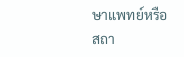ษาแพทย์หรือสถา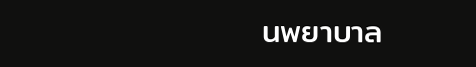นพยาบาล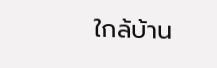ใกล้บ้าน